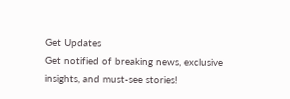Get Updates
Get notified of breaking news, exclusive insights, and must-see stories!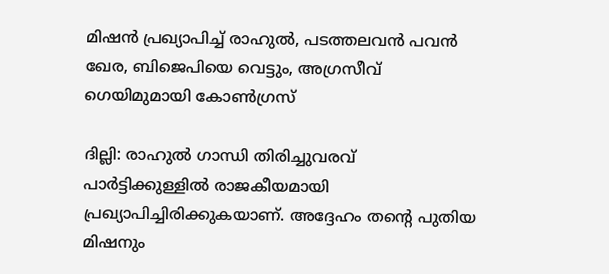മിഷന്‍ പ്രഖ്യാപിച്ച് രാഹുല്‍, പടത്തലവന്‍ പവന്‍ ഖേര, ബിജെപിയെ വെട്ടും, അഗ്രസീവ് ഗെയിമുമായി കോണ്‍ഗ്രസ്

ദില്ലി: രാഹുല്‍ ഗാന്ധി തിരിച്ചുവരവ് പാര്‍ട്ടിക്കുള്ളില്‍ രാജകീയമായി പ്രഖ്യാപിച്ചിരിക്കുകയാണ്. അദ്ദേഹം തന്റെ പുതിയ മിഷനും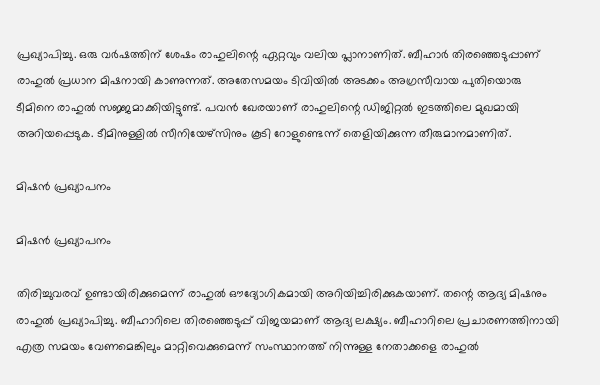പ്രഖ്യാപിച്ചു. ഒരു വര്‍ഷത്തിന് ശേഷം രാഹുലിന്റെ ഏറ്റവും വലിയ പ്ലാനാണിത്. ബീഹാര്‍ തിരഞ്ഞെടുപ്പാണ് രാഹുല്‍ പ്രധാന മിഷനായി കാണുന്നത്. അതേസമയം ടിവിയില്‍ അടക്കം അഗ്രസീവായ പുതിയൊരു ടീമിനെ രാഹുല്‍ സജ്ജമാക്കിയിട്ടുണ്ട്. പവന്‍ ഖേരയാണ് രാഹുലിന്റെ ഡിജിറ്റല്‍ ഇടത്തിലെ മുഖമായി അറിയപ്പെടുക. ടീമിനുള്ളില്‍ സീനിയേഴ്‌സിനും കൂടി റോളുണ്ടെന്ന് തെളിയിക്കുന്ന തീരുമാനമാണിത്.

മിഷന്‍ പ്രഖ്യാപനം

മിഷന്‍ പ്രഖ്യാപനം

തിരിച്ചുവരവ് ഉണ്ടായിരിക്കുമെന്ന് രാഹുല്‍ ഔദ്യോഗികമായി അറിയിച്ചിരിക്കുകയാണ്. തന്റെ ആദ്യ മിഷനും രാഹുല്‍ പ്രഖ്യാപിച്ചു. ബീഹാറിലെ തിരഞ്ഞെടുപ്പ് വിജയമാണ് ആദ്യ ലക്ഷ്യം. ബീഹാറിലെ പ്രചാരണത്തിനായി എത്ര സമയം വേണമെങ്കിലും മാറ്റിവെക്കുമെന്ന് സംസ്ഥാനത്ത് നിന്നുള്ള നേതാക്കളെ രാഹുല്‍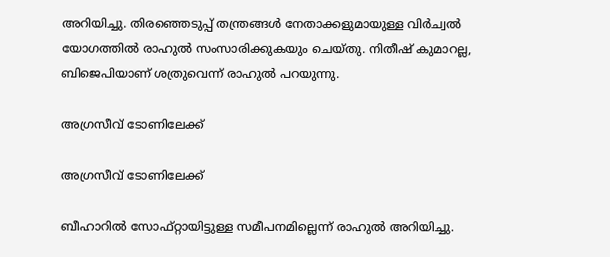അറിയിച്ചു. തിരഞ്ഞെടുപ്പ് തന്ത്രങ്ങള്‍ നേതാക്കളുമായുള്ള വിര്‍ച്വല്‍ യോഗത്തില്‍ രാഹുല്‍ സംസാരിക്കുകയും ചെയ്തു. നിതീഷ് കുമാറല്ല, ബിജെപിയാണ് ശത്രുവെന്ന് രാഹുല്‍ പറയുന്നു.

അഗ്രസീവ് ടോണിലേക്ക്

അഗ്രസീവ് ടോണിലേക്ക്

ബീഹാറില്‍ സോഫ്റ്റായിട്ടുള്ള സമീപനമില്ലെന്ന് രാഹുല്‍ അറിയിച്ചു.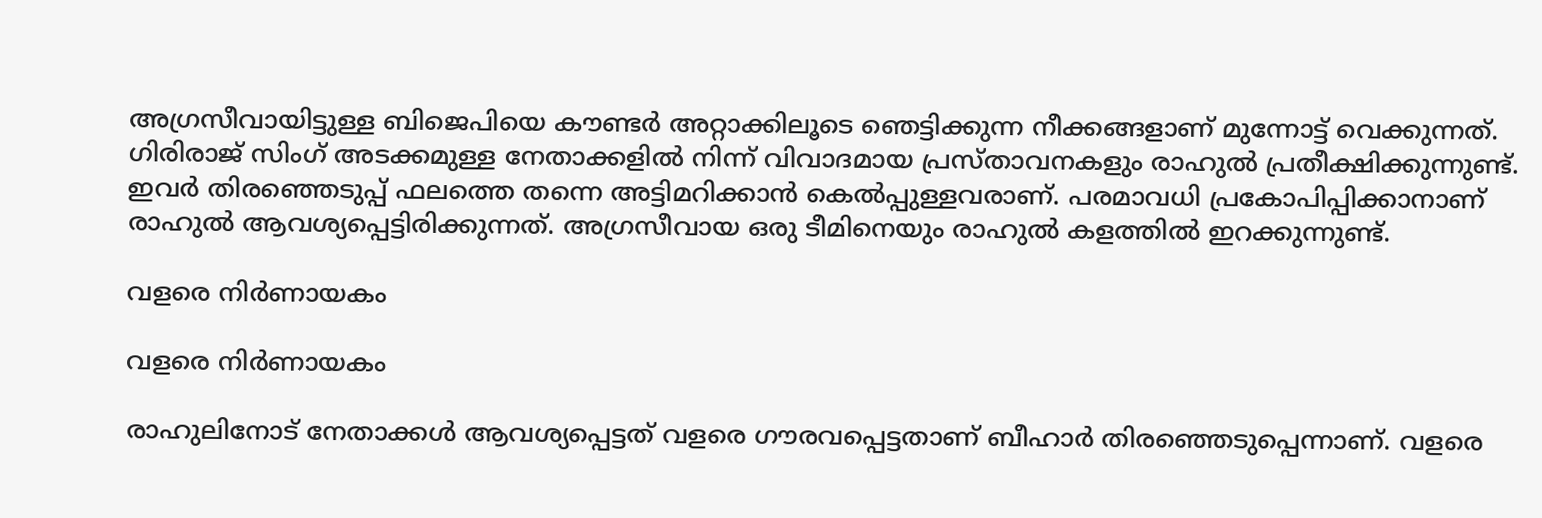അഗ്രസീവായിട്ടുള്ള ബിജെപിയെ കൗണ്ടര്‍ അറ്റാക്കിലൂടെ ഞെട്ടിക്കുന്ന നീക്കങ്ങളാണ് മുന്നോട്ട് വെക്കുന്നത്. ഗിരിരാജ് സിംഗ് അടക്കമുള്ള നേതാക്കളില്‍ നിന്ന് വിവാദമായ പ്രസ്താവനകളും രാഹുല്‍ പ്രതീക്ഷിക്കുന്നുണ്ട്. ഇവര്‍ തിരഞ്ഞെടുപ്പ് ഫലത്തെ തന്നെ അട്ടിമറിക്കാന്‍ കെല്‍പ്പുള്ളവരാണ്. പരമാവധി പ്രകോപിപ്പിക്കാനാണ് രാഹുല്‍ ആവശ്യപ്പെട്ടിരിക്കുന്നത്. അഗ്രസീവായ ഒരു ടീമിനെയും രാഹുല്‍ കളത്തില്‍ ഇറക്കുന്നുണ്ട്.

വളരെ നിര്‍ണായകം

വളരെ നിര്‍ണായകം

രാഹുലിനോട് നേതാക്കള്‍ ആവശ്യപ്പെട്ടത് വളരെ ഗൗരവപ്പെട്ടതാണ് ബീഹാര്‍ തിരഞ്ഞെടുപ്പെന്നാണ്. വളരെ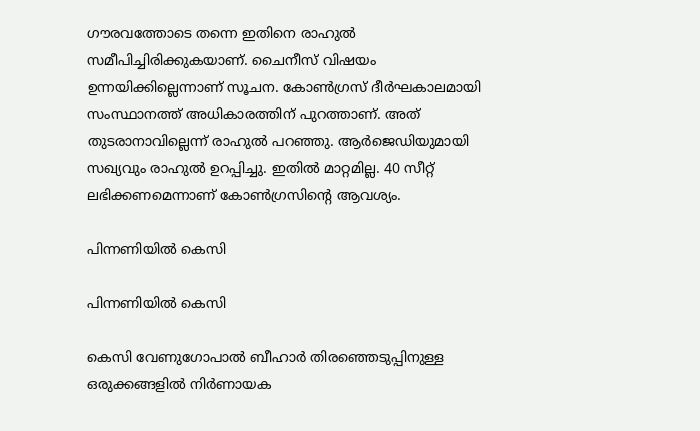ഗൗരവത്തോടെ തന്നെ ഇതിനെ രാഹുല്‍ സമീപിച്ചിരിക്കുകയാണ്. ചൈനീസ് വിഷയം ഉന്നയിക്കില്ലെന്നാണ് സൂചന. കോണ്‍ഗ്രസ് ദീര്‍ഘകാലമായി സംസ്ഥാനത്ത് അധികാരത്തിന് പുറത്താണ്. അത് തുടരാനാവില്ലെന്ന് രാഹുല്‍ പറഞ്ഞു. ആര്‍ജെഡിയുമായി സഖ്യവും രാഹുല്‍ ഉറപ്പിച്ചു. ഇതില്‍ മാറ്റമില്ല. 40 സീറ്റ് ലഭിക്കണമെന്നാണ് കോണ്‍ഗ്രസിന്റെ ആവശ്യം.

പിന്നണിയില്‍ കെസി

പിന്നണിയില്‍ കെസി

കെസി വേണുഗോപാല്‍ ബീഹാര്‍ തിരഞ്ഞെടുപ്പിനുള്ള ഒരുക്കങ്ങളില്‍ നിര്‍ണായക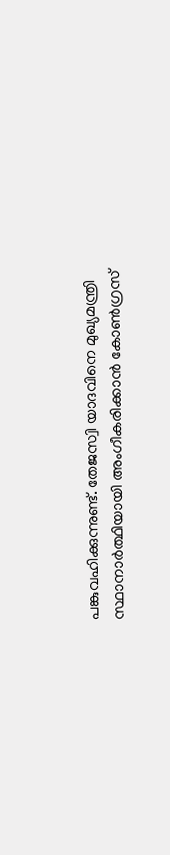പങ്കുവഹിക്കുന്നുണ്ട്. തേജസ്വി യാദവിനെ മുഖ്യമന്ത്രി സ്ഥാനാര്‍ത്ഥിയായി അംഗീകരിക്കാന്‍ കോണ്‍ഗ്രസ്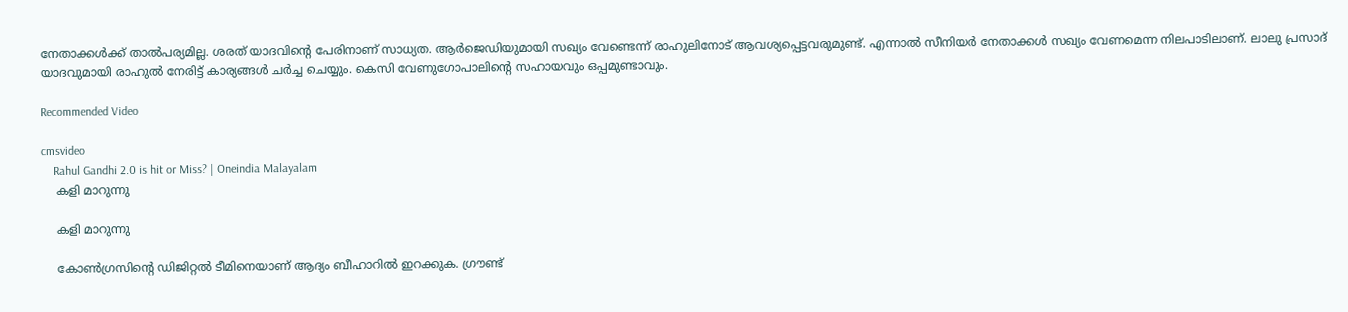നേതാക്കള്‍ക്ക് താല്‍പര്യമില്ല. ശരത് യാദവിന്റെ പേരിനാണ് സാധ്യത. ആര്‍ജെഡിയുമായി സഖ്യം വേണ്ടെന്ന് രാഹുലിനോട് ആവശ്യപ്പെട്ടവരുമുണ്ട്. എന്നാല്‍ സീനിയര്‍ നേതാക്കള്‍ സഖ്യം വേണമെന്ന നിലപാടിലാണ്. ലാലു പ്രസാദ് യാദവുമായി രാഹുല്‍ നേരിട്ട് കാര്യങ്ങള്‍ ചര്‍ച്ച ചെയ്യും. കെസി വേണുഗോപാലിന്റെ സഹായവും ഒപ്പമുണ്ടാവും.

Recommended Video

cmsvideo
    Rahul Gandhi 2.0 is hit or Miss? | Oneindia Malayalam
    കളി മാറുന്നു

    കളി മാറുന്നു

    കോണ്‍ഗ്രസിന്റെ ഡിജിറ്റല്‍ ടീമിനെയാണ് ആദ്യം ബീഹാറില്‍ ഇറക്കുക. ഗ്രൗണ്ട്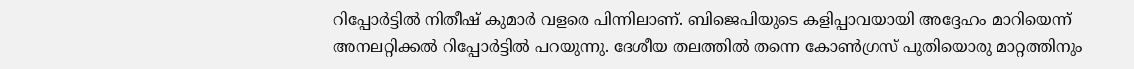റിപ്പോര്‍ട്ടില്‍ നിതീഷ് കുമാര്‍ വളരെ പിന്നിലാണ്. ബിജെപിയുടെ കളിപ്പാവയായി അദ്ദേഹം മാറിയെന്ന് അനലറ്റിക്കല്‍ റിപ്പോര്‍ട്ടില്‍ പറയുന്നു. ദേശീയ തലത്തില്‍ തന്നെ കോണ്‍ഗ്രസ് പുതിയൊരു മാറ്റത്തിനും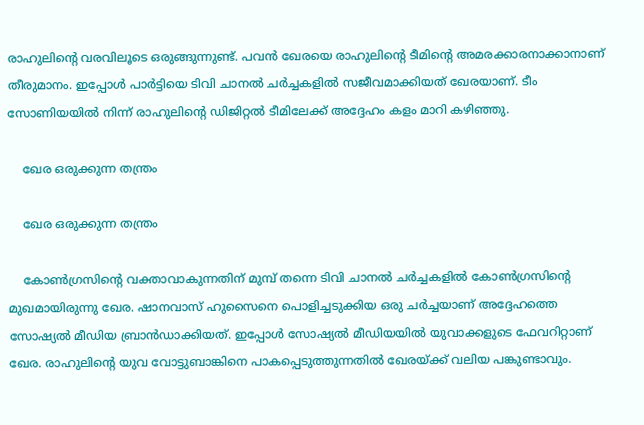രാഹുലിന്റെ വരവിലൂടെ ഒരുങ്ങുന്നുണ്ട്. പവന്‍ ഖേരയെ രാഹുലിന്റെ ടീമിന്റെ അമരക്കാരനാക്കാനാണ് തീരുമാനം. ഇപ്പോള്‍ പാര്‍ട്ടിയെ ടിവി ചാനല്‍ ചര്‍ച്ചകളില്‍ സജീവമാക്കിയത് ഖേരയാണ്. ടീം സോണിയയില്‍ നിന്ന് രാഹുലിന്റെ ഡിജിറ്റല്‍ ടീമിലേക്ക് അദ്ദേഹം കളം മാറി കഴിഞ്ഞു.

    ഖേര ഒരുക്കുന്ന തന്ത്രം

    ഖേര ഒരുക്കുന്ന തന്ത്രം

    കോണ്‍ഗ്രസിന്റെ വക്താവാകുന്നതിന് മുമ്പ് തന്നെ ടിവി ചാനല്‍ ചര്‍ച്ചകളില്‍ കോണ്‍ഗ്രസിന്റെ മുഖമായിരുന്നു ഖേര. ഷാനവാസ് ഹുസൈനെ പൊളിച്ചടുക്കിയ ഒരു ചര്‍ച്ചയാണ് അദ്ദേഹത്തെ സോഷ്യല്‍ മീഡിയ ബ്രാന്‍ഡാക്കിയത്. ഇപ്പോള്‍ സോഷ്യല്‍ മീഡിയയില്‍ യുവാക്കളുടെ ഫേവറിറ്റാണ് ഖേര. രാഹുലിന്റെ യുവ വോട്ടുബാങ്കിനെ പാകപ്പെടുത്തുന്നതില്‍ ഖേരയ്ക്ക് വലിയ പങ്കുണ്ടാവും.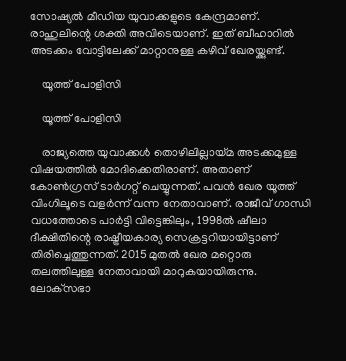സോഷ്യല്‍ മീഡിയ യുവാക്കളുടെ കേന്ദ്രമാണ്. രാഹുലിന്റെ ശക്തി അവിടെയാണ്. ഇത് ബീഹാറില്‍ അടക്കം വോട്ടിലേക്ക് മാറ്റാനുള്ള കഴിവ് ഖേരയ്ക്കുണ്ട്.

    യൂത്ത് പോളിസി

    യൂത്ത് പോളിസി

    രാജ്യത്തെ യുവാക്കള്‍ തൊഴിലില്ലായ്മ അടക്കമുള്ള വിഷയത്തില്‍ മോദിക്കെതിരാണ്. അതാണ് കോണ്‍ഗ്രസ് ടാര്‍ഗറ്റ് ചെയ്യുന്നത്. പവന്‍ ഖേര യൂത്ത് വിംഗിലൂടെ വളര്‍ന്ന് വന്ന നേതാവാണ്. രാജീവ് ഗാന്ധി വധത്തോടെ പാര്‍ട്ടി വിട്ടെങ്കിലും, 1998ല്‍ ഷീലാ ദീക്ഷിതിന്റെ രാഷ്ട്രീയകാര്യ സെക്രട്ടറിയായിട്ടാണ് തിരിച്ചെത്തുന്നത്. 2015 മുതല്‍ ഖേര മറ്റൊരു തലത്തിലുള്ള നേതാവായി മാറുകയായിരുന്നു. ലോക്‌സഭാ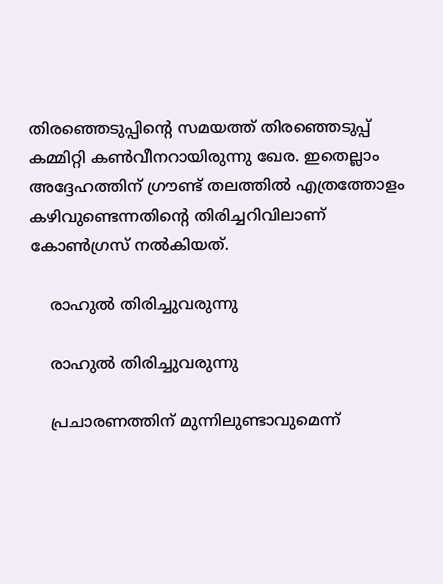തിരഞ്ഞെടുപ്പിന്റെ സമയത്ത് തിരഞ്ഞെടുപ്പ് കമ്മിറ്റി കണ്‍വീനറായിരുന്നു ഖേര. ഇതെല്ലാം അദ്ദേഹത്തിന് ഗ്രൗണ്ട് തലത്തില്‍ എത്രത്തോളം കഴിവുണ്ടെന്നതിന്റെ തിരിച്ചറിവിലാണ് കോണ്‍ഗ്രസ് നല്‍കിയത്.

    രാഹുല്‍ തിരിച്ചുവരുന്നു

    രാഹുല്‍ തിരിച്ചുവരുന്നു

    പ്രചാരണത്തിന് മുന്നിലുണ്ടാവുമെന്ന്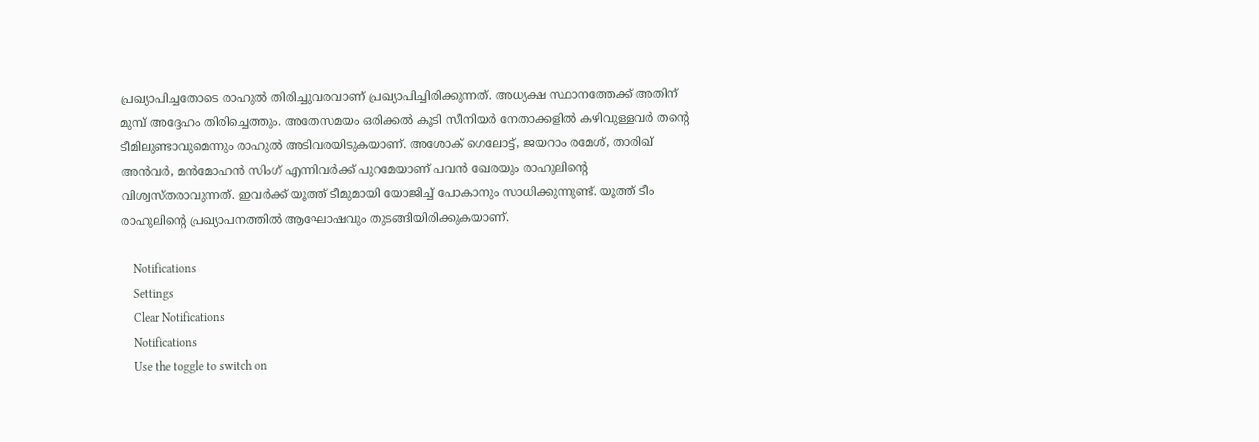പ്രഖ്യാപിച്ചതോടെ രാഹുല്‍ തിരിച്ചുവരവാണ് പ്രഖ്യാപിച്ചിരിക്കുന്നത്. അധ്യക്ഷ സ്ഥാനത്തേക്ക് അതിന് മുമ്പ് അദ്ദേഹം തിരിച്ചെത്തും. അതേസമയം ഒരിക്കല്‍ കൂടി സീനിയര്‍ നേതാക്കളില്‍ കഴിവുള്ളവര്‍ തന്റെ ടീമിലുണ്ടാവുമെന്നും രാഹുല്‍ അടിവരയിടുകയാണ്. അശോക് ഗെലോട്ട്, ജയറാം രമേശ്, താരിഖ് അന്‍വര്‍, മന്‍മോഹന്‍ സിംഗ് എന്നിവര്‍ക്ക് പുറമേയാണ് പവന്‍ ഖേരയും രാഹുലിന്റെ വിശ്വസ്തരാവുന്നത്. ഇവര്‍ക്ക് യൂത്ത് ടീമുമായി യോജിച്ച് പോകാനും സാധിക്കുന്നുണ്ട്. യൂത്ത് ടീം രാഹുലിന്റെ പ്രഖ്യാപനത്തില്‍ ആഘോഷവും തുടങ്ങിയിരിക്കുകയാണ്.

    Notifications
    Settings
    Clear Notifications
    Notifications
    Use the toggle to switch on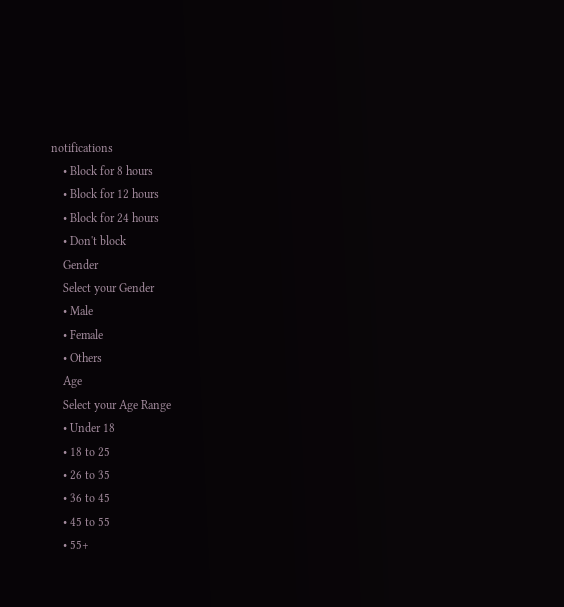notifications
    • Block for 8 hours
    • Block for 12 hours
    • Block for 24 hours
    • Don't block
    Gender
    Select your Gender
    • Male
    • Female
    • Others
    Age
    Select your Age Range
    • Under 18
    • 18 to 25
    • 26 to 35
    • 36 to 45
    • 45 to 55
    • 55+